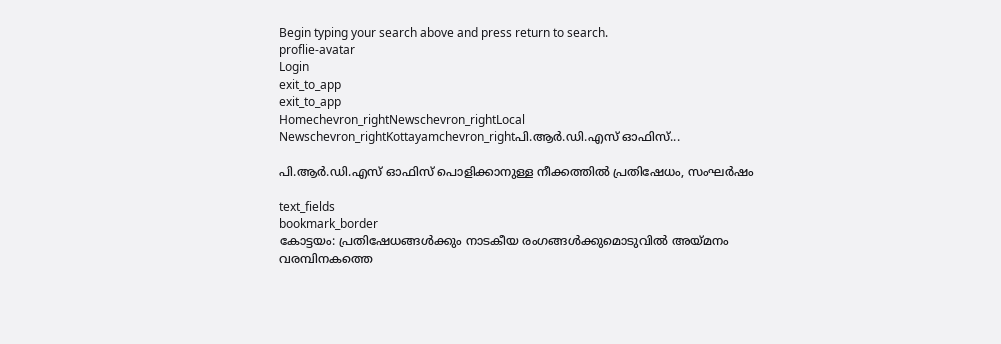Begin typing your search above and press return to search.
proflie-avatar
Login
exit_to_app
exit_to_app
Homechevron_rightNewschevron_rightLocal Newschevron_rightKottayamchevron_rightപി.ആർ.ഡി.എസ് ഓഫിസ്...

പി.ആർ.ഡി.എസ് ഓഫിസ് പൊളിക്കാനുള്ള നീക്കത്തിൽ പ്രതിഷേധം, സംഘർഷം

text_fields
bookmark_border
കോട്ടയം: പ്രതിഷേധങ്ങൾക്കും നാടകീയ രംഗങ്ങൾക്കുമൊടുവിൽ അയ്മനം വരമ്പിനകത്തെ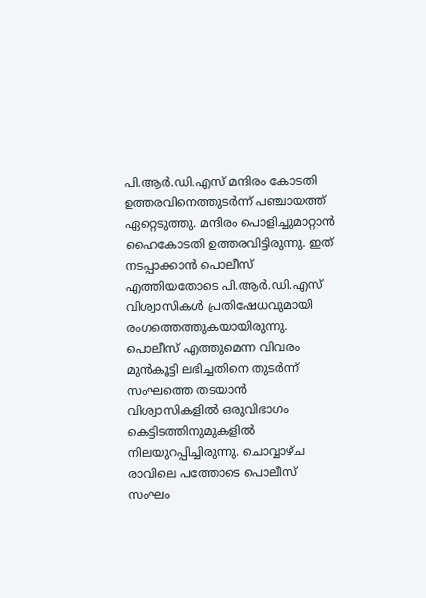പി.ആർ.ഡി.എസ് മന്ദിരം കോടതി ഉത്തരവിനെത്തുടർന്ന് പഞ്ചായത്ത് ഏറ്റെടുത്തു. മന്ദിരം പൊളിച്ചുമാറ്റാൻ ഹൈകോടതി ഉത്തരവിട്ടിരുന്നു. ഇത് നടപ്പാക്കാൻ പൊലീസ് എത്തിയതോടെ പി.ആർ.ഡി.എസ് വിശ്വാസികൾ പ്രതിഷേധവുമായി രംഗത്തെത്തുകയായിരുന്നു. പൊലീസ് എത്തുമെന്ന വിവരം മുൻകൂട്ടി ലഭിച്ചതിനെ തുടർന്ന് സംഘത്തെ തടയാൻ വിശ്വാസികളിൽ ഒരുവിഭാഗം കെട്ടിടത്തിനുമുകളിൽ നിലയുറപ്പിച്ചിരുന്നു. ചൊവ്വാഴ്ച രാവിലെ പത്തോടെ പൊലീസ് സംഘം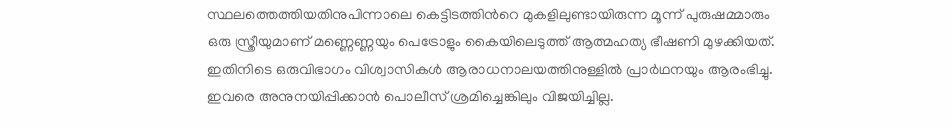സ്ഥലത്തെത്തിയതിനുപിന്നാലെ കെട്ടിടത്തിന്‍റെ മുകളിലുണ്ടായിരുന്ന മൂന്ന് പുരുഷമ്മാരും ഒരു സ്ത്രീയുമാണ് മണ്ണെണ്ണയും പെട്രോളും കൈയിലെടുത്ത് ആത്മഹത്യ ഭീഷണി മുഴക്കിയത്. ഇതിനിടെ ഒരുവിഭാഗം വിശ്വാസികൾ ആരാധനാലയത്തിനുള്ളിൽ പ്രാർഥനയും ആരംഭിച്ചു. ഇവരെ അനുനയിപ്പിക്കാൻ പൊലീസ് ശ്രമിച്ചെങ്കിലും വിജയിച്ചില്ല.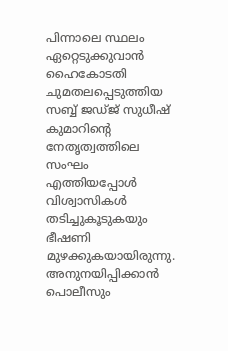പിന്നാലെ സ്ഥലം ഏറ്റെടുക്കുവാൻ ഹൈകോടതി ചുമതലപ്പെടുത്തിയ സബ്ബ് ജഡ്ജ് സുധീഷ് കുമാറിന്‍റെ നേതൃത്വത്തിലെ സംഘം എത്തിയപ്പോൾ വിശ്വാസികൾ തടിച്ചുകൂടുകയും ഭീഷണി മുഴക്കുകയായിരുന്നു. അനുനയിപ്പിക്കാൻ പൊലീസും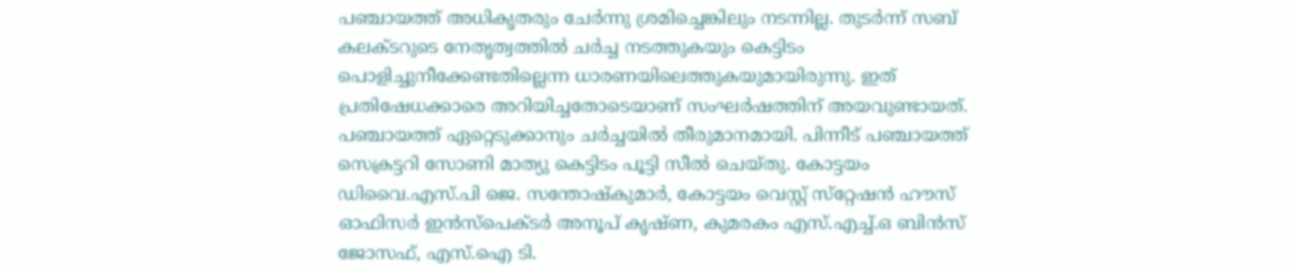പഞ്ചായത്ത് അധികൃതരും ചേർന്നു ശ്രമിച്ചെങ്കിലും നടന്നില്ല. തുടർന്ന് സബ് കലക്ടറുടെ നേതൃത്വത്തിൽ ചർച്ച നടത്തുകയും കെട്ടിടം പൊളിച്ചുനീക്കേണ്ടതില്ലെന്ന ധാരണയിലെത്തുകയുമായിരുന്നു. ഇത് പ്രതിഷേധക്കാരെ അറിയിച്ചതോടെയാണ് സംഘർഷത്തിന് അയവുണ്ടായത്. പഞ്ചായത്ത് ഏറ്റെടുക്കാനും ചർച്ചയിൽ തീരുമാനമായി. പിന്നീട് പഞ്ചായത്ത് സെക്രട്ടറി സോണി മാത്യു കെട്ടിടം പൂട്ടി സീൽ ചെയ്തു. കോട്ടയം ഡിവൈ.എസ്.പി ജെ. സന്തോഷ്‌കുമാർ, കോട്ടയം വെസ്റ്റ് സ്‌റ്റേഷൻ ഹൗസ് ഓഫിസർ ഇൻസ്‌പെക്ടർ അനൂപ് കൃഷ്ണ, കുമരകം എസ്.എച്ച്.ഒ ബിൻസ് ജോസഫ്, എസ്.ഐ ടി.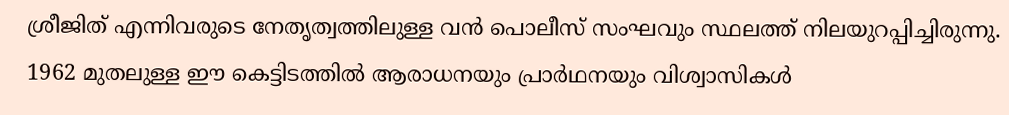ശ്രീജിത് എന്നിവരുടെ നേതൃത്വത്തിലുള്ള വൻ പൊലീസ് സംഘവും സ്ഥലത്ത് നിലയുറപ്പിച്ചിരുന്നു. 1962 മുതലുള്ള ഈ കെട്ടിടത്തിൽ ആരാധനയും പ്രാർഥനയും വിശ്വാസികൾ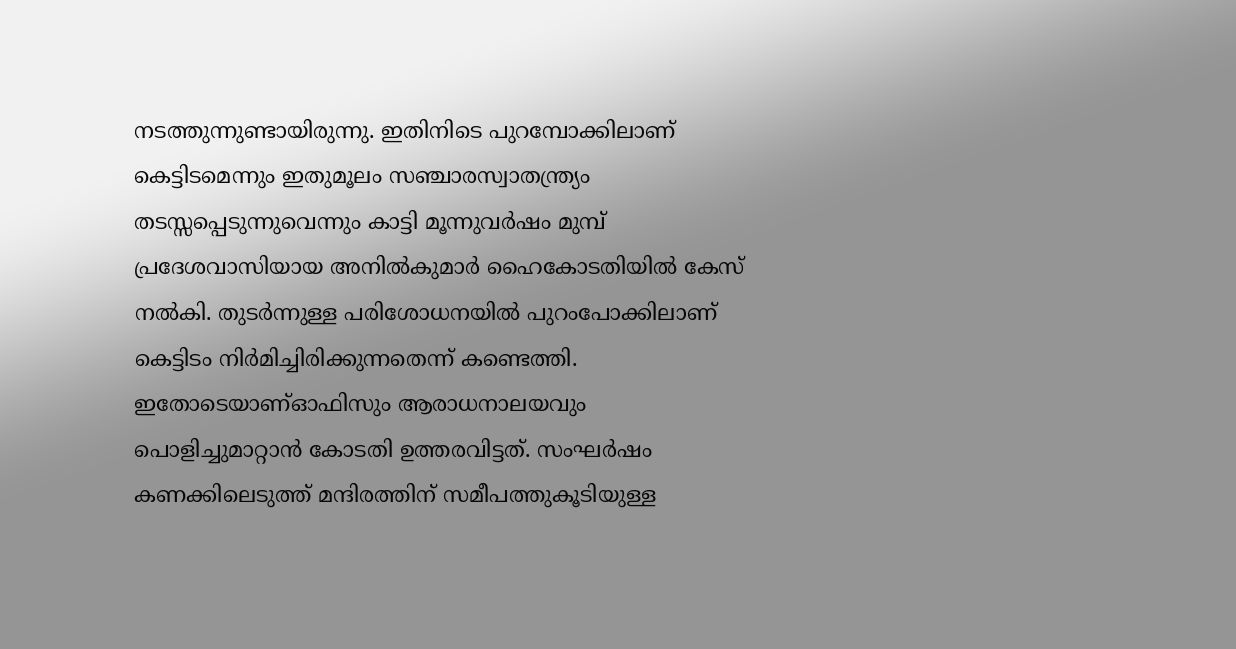നടത്തുന്നുണ്ടായിരുന്നു. ഇതിനിടെ പുറമ്പോക്കിലാണ് കെട്ടിടമെന്നും ഇതുമൂലം സഞ്ചാരസ്വാതന്ത്ര്യം തടസ്സപ്പെടുന്നുവെന്നും കാട്ടി മൂന്നുവർഷം മുമ്പ് പ്രദേശവാസിയായ അനിൽകുമാർ ഹൈകോടതിയിൽ കേസ് നൽകി. തുടർന്നുള്ള പരിശോധനയിൽ പുറംപോക്കിലാണ് കെട്ടിടം നിർമിച്ചിരിക്കുന്നതെന്ന് കണ്ടെത്തി. ഇതോടെയാണ്ഓഫിസും ആരാധനാലയവും പൊളിച്ചുമാറ്റാൻ കോടതി ഉത്തരവിട്ടത്. സംഘർഷം കണക്കിലെടുത്ത് മന്ദിരത്തിന് സമീപത്തുകൂടിയുള്ള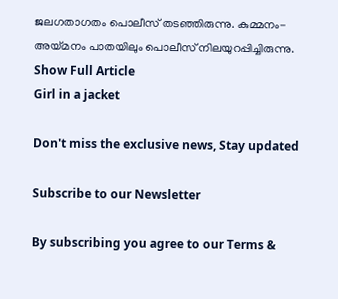ജലഗതാഗതം പൊലീസ് തടഞ്ഞിരുന്നു. കുമ്മനം-അയ്മനം പാതയിലും പൊലീസ് നിലയുറപ്പിച്ചിരുന്നു.
Show Full Article
Girl in a jacket

Don't miss the exclusive news, Stay updated

Subscribe to our Newsletter

By subscribing you agree to our Terms &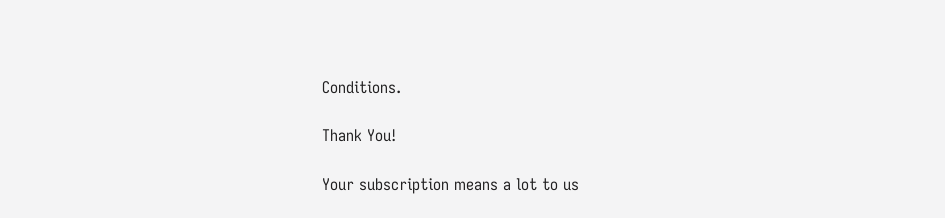Conditions.

Thank You!

Your subscription means a lot to us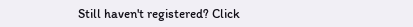Still haven't registered? Click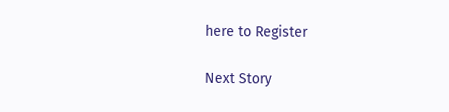here to Register

Next Story